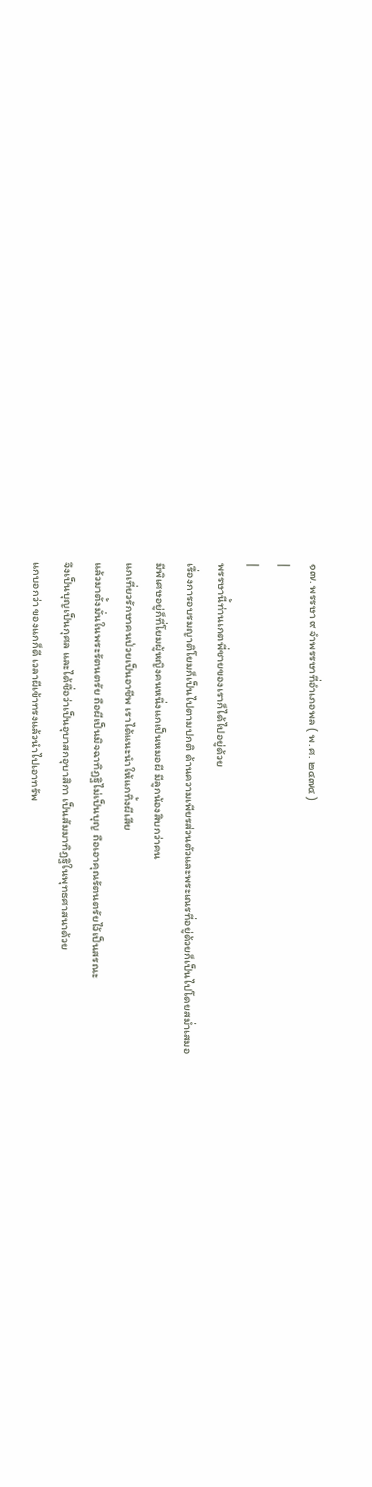๑๗. พรรษา ๙ จำพรรษาที่อำเภอพล ( พ.ศ. ๒๔๗๔ )
|
|
พรรษานี้ท่านเกตพี่ชายของเราก็ได้ไปอยู่ด้วย
เรื่องการอบรมญาติโยมก็เป็นไปตามปกติ ด้านความเพียรส่วนตัวและพระเณรที่อยู่ด้วยก็เป็นไปโดยสม่ำเสมอ
มีพิเศษอยู่ก็ที่โยมผู้หญิงคนหนึ่งแกเป็นหมอผี มีลูกน้องสิบกว่าคน
แกเที่ยวรักษาคนป่วยเป็นอาชีพ เราได้แนะนำให้แกทิ้งผีเสีย
แล้วมาตั้งมั่นในพระรัตนตรัย ถือผีเป็นมิจฉาทิฏฐิไม่เป็นบุญ ถือเอาคุณรัตนตรัยไว้เป็นสรณะ
จึงเป็นบุญเป็นกุศล และได้ชื่อว่าเป็นอุบาสกอุบาสิกา เป็นสัมมาทิฏฐิในพุทธศาสนาด้วย
แกบอกว่า ของแกก็ดี เวลาผีเข้าทรงแล้วนำไปเอาทรัพ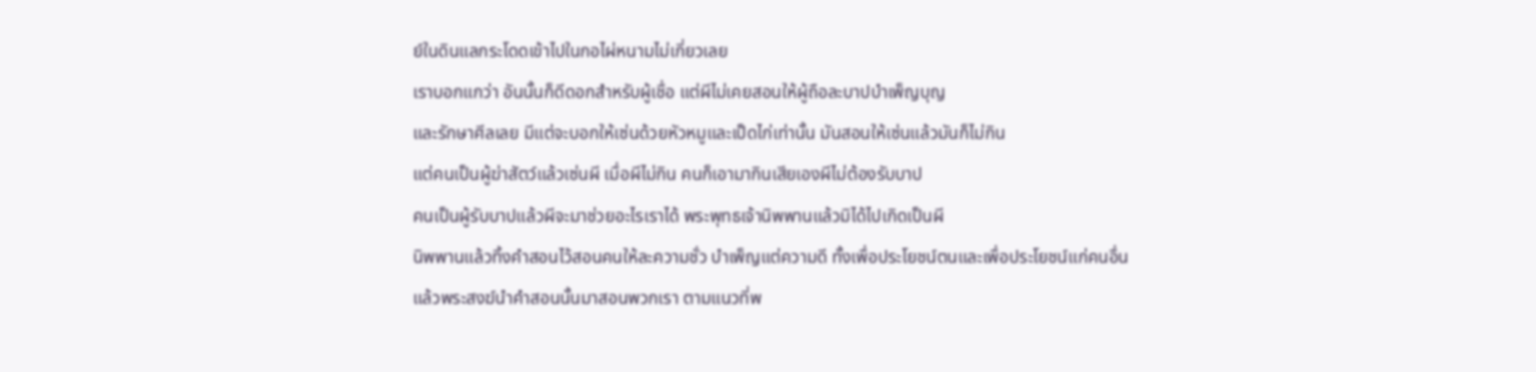ย์ในดินแลกระโดดเข้าไปในกอไผ่หนามไม่เกี่ยวเลย
เราบอกแกว่า อันนั้นก็ดีดอกสำหรับผู้เชื่อ แต่ผีไม่เคยสอนให้ผู้ถือละบาปบำเพ็ญบุญ
และรักษาศีลเลย มีแต่จะบอกให้เซ่นด้วยหัวหมูและเป็ดไก่เท่านั้น มันสอนให้เซ่นแล้วมันก็ไม่กิน
แต่คนเป็นผู้ฆ่าสัตว์แล้วเซ่นผี เมื่อผีไม่กิน คนก็เอามากินเสียเองผีไม่ต้องรับบาป
คนเป็นผู้รับบาปแล้วผีจะมาช่วยอะไรเราได้ พระพุทธเจ้านิพพานแล้วมิได้ไปเกิดเป็นผี
นิพพานแล้วทิ้งคำสอนไว้สอนคนให้ละความชั่ว บำเพ็ญแต่ความดี ทั้งเพื่อประโยชน์ตนและเพื่อประโยชน์แก่คนอื่น
แล้วพระสงฆ์นำคำสอนนั้นมาสอนพวกเรา ตามแนวที่พ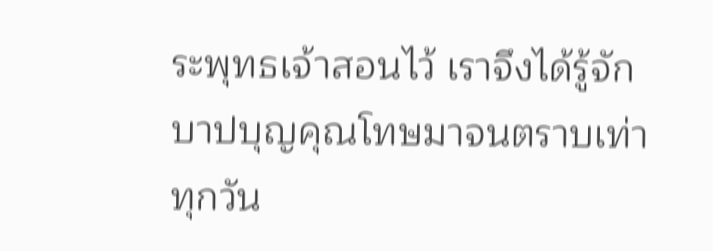ระพุทธเจ้าสอนไว้ เราจึงได้รู้จักบาปบุญคุณโทษมาจนตราบเท่าทุกวัน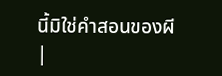นี้มิใช่คำสอนของผี
|